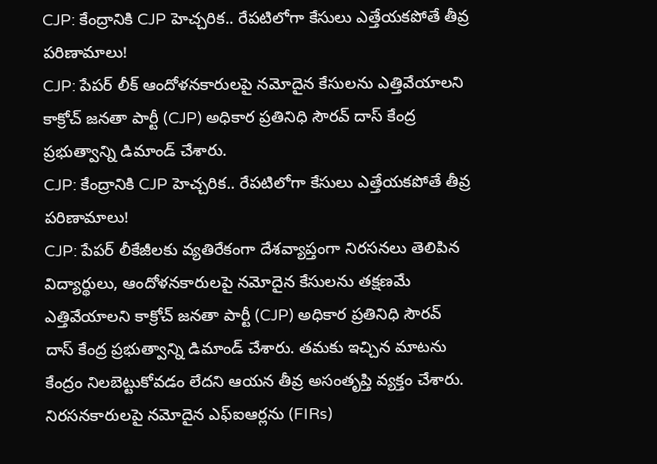CJP: కేంద్రానికి CJP హెచ్చరిక.. రేపటిలోగా కేసులు ఎత్తేయకపోతే తీవ్ర పరిణామాలు!
CJP: పేపర్ లీక్ ఆందోళనకారులపై నమోదైన కేసులను ఎత్తివేయాలని కాక్రోచ్ జనతా పార్టీ (CJP) అధికార ప్రతినిధి సౌరవ్ దాస్ కేంద్ర ప్రభుత్వాన్ని డిమాండ్ చేశారు.
CJP: కేంద్రానికి CJP హెచ్చరిక.. రేపటిలోగా కేసులు ఎత్తేయకపోతే తీవ్ర పరిణామాలు!
CJP: పేపర్ లీకేజీలకు వ్యతిరేకంగా దేశవ్యాప్తంగా నిరసనలు తెలిపిన విద్యార్థులు, ఆందోళనకారులపై నమోదైన కేసులను తక్షణమే ఎత్తివేయాలని కాక్రోచ్ జనతా పార్టీ (CJP) అధికార ప్రతినిధి సౌరవ్ దాస్ కేంద్ర ప్రభుత్వాన్ని డిమాండ్ చేశారు. తమకు ఇచ్చిన మాటను కేంద్రం నిలబెట్టుకోవడం లేదని ఆయన తీవ్ర అసంతృప్తి వ్యక్తం చేశారు.
నిరసనకారులపై నమోదైన ఎఫ్ఐఆర్లను (FIRs)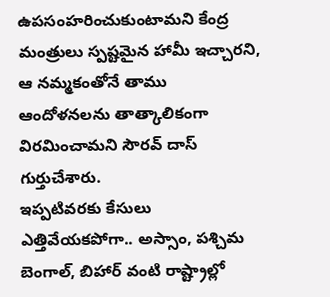ఉపసంహరించుకుంటామని కేంద్ర మంత్రులు స్పష్టమైన హామీ ఇచ్చారని, ఆ నమ్మకంతోనే తాము ఆందోళనలను తాత్కాలికంగా విరమించామని సౌరవ్ దాస్ గుర్తుచేశారు.
ఇప్పటివరకు కేసులు ఎత్తివేయకపోగా.. అస్సాం, పశ్చిమ బెంగాల్, బిహార్ వంటి రాష్ట్రాల్లో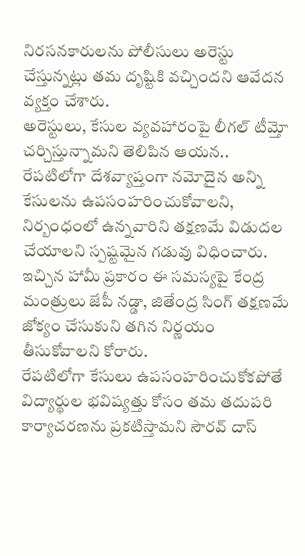నిరసనకారులను పోలీసులు అరెస్టు చేస్తున్నట్లు తమ దృష్టికి వచ్చిందని ఆవేదన వ్యక్తం చేశారు.
అరెస్టులు, కేసుల వ్యవహారంపై లీగల్ టీమ్తో చర్చిస్తున్నామని తెలిపిన ఆయన.. రేపటిలోగా దేశవ్యాప్తంగా నమోదైన అన్ని కేసులను ఉపసంహరించుకోవాలని, నిర్బంధంలో ఉన్నవారిని తక్షణమే విడుదల చేయాలని స్పష్టమైన గడువు విధించారు.
ఇచ్చిన హామీ ప్రకారం ఈ సమస్యపై కేంద్ర మంత్రులు జేపీ నడ్డా, జితేంద్ర సింగ్ తక్షణమే జోక్యం చేసుకుని తగిన నిర్ణయం తీసుకోవాలని కోరారు.
రేపటిలోగా కేసులు ఉపసంహరించుకోకపోతే విద్యార్థుల భవిష్యత్తు కోసం తమ తదుపరి కార్యాచరణను ప్రకటిస్తామని సౌరవ్ దాస్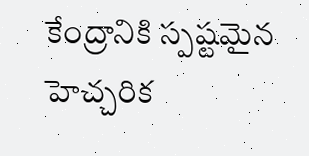కేంద్రానికి స్పష్టమైన హెచ్చరిక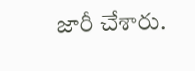జారీ చేశారు.